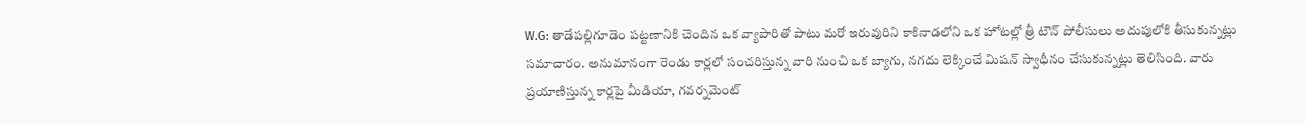W.G: తాడేపల్లిగూడెం పట్టణానికి చెందిన ఒక వ్యాపారితో పాటు మరో ఇరువురిని కాకినాడలోని ఒక హోటల్లో త్రీ టౌన్ పోలీసులు అదుపులోకి తీసుకున్నట్లు సమాచారం. అనుమానంగా రెండు కార్లలో సంచరిస్తున్న వారి నుంచి ఒక బ్యాగు, నగదు లెక్కించే మిషన్ స్వాధీనం చేసుకున్నట్లు తెలిసింది. వారు ప్రయాణిస్తున్న కార్లపై మీడియా, గవర్నమెంట్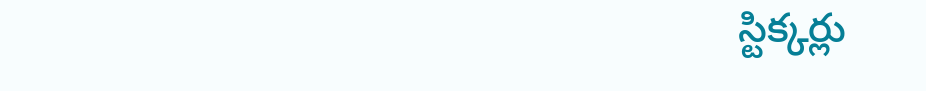స్టిక్కర్లు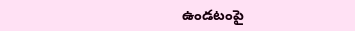ఉండటంపై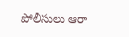పోలీసులు ఆరా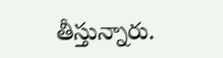తీస్తున్నారు.